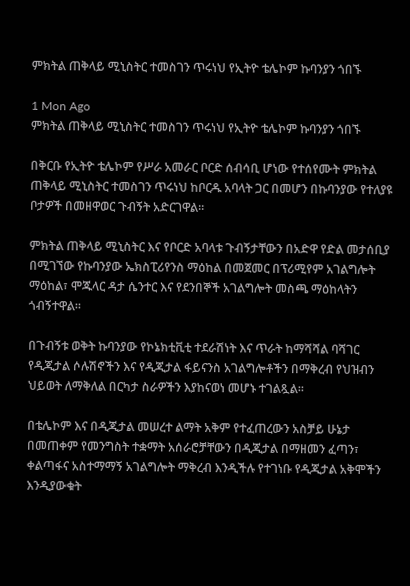ምክትል ጠቅላይ ሚኒስትር ተመስገን ጥሩነህ የኢትዮ ቴሌኮም ኩባንያን ጎበኙ

1 Mon Ago
ምክትል ጠቅላይ ሚኒስትር ተመስገን ጥሩነህ የኢትዮ ቴሌኮም ኩባንያን ጎበኙ

በቅርቡ የኢትዮ ቴሌኮም የሥራ አመራር ቦርድ ሰብሳቢ ሆነው የተሰየሙት ምክትል ጠቅላይ ሚኒስትር ተመስገን ጥሩነህ ከቦርዱ አባላት ጋር በመሆን በኩባንያው የተለያዩ ቦታዎች በመዘዋወር ጉብኝት አድርገዋል።

ምክትል ጠቅላይ ሚኒስትር እና የቦርድ አባላቱ ጉብኝታቸውን በአድዋ የድል መታሰቢያ በሚገኘው የኩባንያው ኤክስፒሪየንስ ማዕከል በመጀመር በፕሪሚየም አገልግሎት ማዕከል፣ ሞጁላር ዳታ ሴንተር እና የደንበኞች አገልግሎት መስጫ ማዕከላትን ጎብኝተዋል።

በጉብኝቱ ወቅት ኩባንያው የኮኔክቲቪቲ ተደራሽነት እና ጥራት ከማሻሻል ባሻገር የዲጂታል ሶሉሽኖችን እና የዲጂታል ፋይናንስ አገልግሎቶችን በማቅረብ የህዝብን ህይወት ለማቅለል በርካታ ስራዎችን እያከናወነ መሆኑ ተገልጿል፡፡

በቴሌኮም እና በዲጂታል መሠረተ ልማት አቅም የተፈጠረውን አስቻይ ሁኔታ በመጠቀም የመንግስት ተቋማት አሰራሮቻቸውን በዲጂታል በማዘመን ፈጣን፣ ቀልጣፋና አስተማማኝ አገልግሎት ማቅረብ እንዲችሉ የተገነቡ የዲጂታል አቅሞችን እንዲያውቁት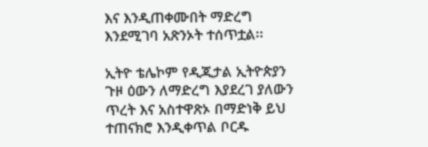እና እንዲጠቀሙበት ማድረግ እንደሚገባ አጽንኦት ተሰጥቷል፡፡

ኢትዮ ቴሌኮም የዲጂታል ኢትዮጵያን ጉዞ ዕውን ለማድረግ እያደረገ ያለውን ጥረት እና አስተዋጽኦ በማድነቅ ይህ ተጠናክሮ እንዲቀጥል ቦርዱ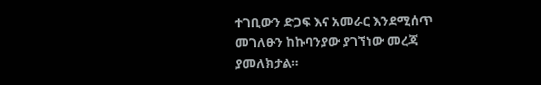ተገቢውን ድጋፍ እና አመራር እንደሚሰጥ መገለፁን ከኩባንያው ያገኘነው መረጃ ያመለክታል።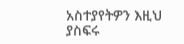አስተያየትዎን እዚህ ያስፍሩ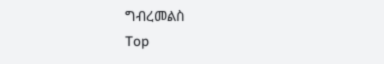ግብረመልስ
Top